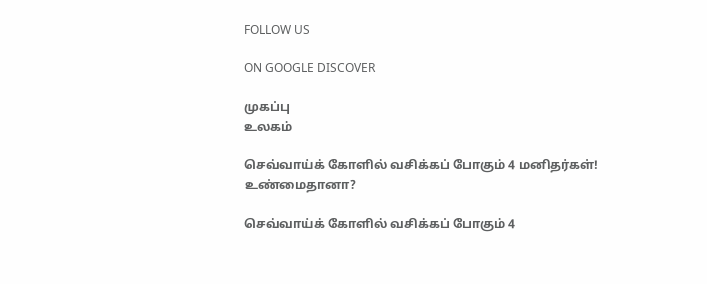FOLLOW US

ON GOOGLE DISCOVER

முகப்பு
உலகம்

செவ்வாய்க் கோளில் வசிக்கப் போகும் 4 மனிதர்கள்! உண்மைதானா?

செவ்வாய்க் கோளில் வசிக்கப் போகும் 4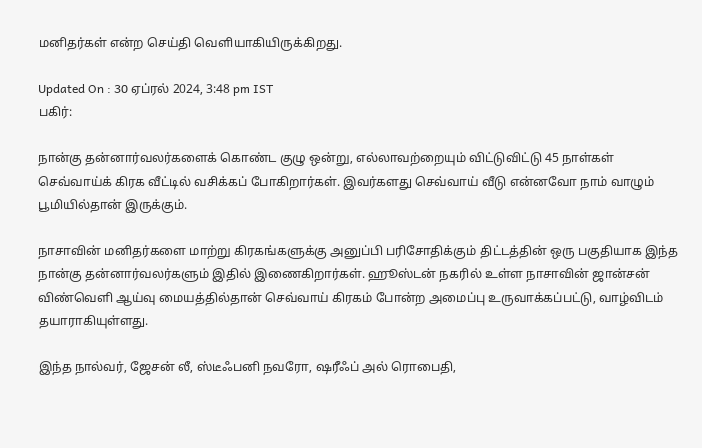மனிதர்கள் என்ற செய்தி வெளியாகியிருக்கிறது.

Updated On : 30 ஏப்ரல் 2024, 3:48 pm IST
பகிர்:

நான்கு தன்னார்வலர்களைக் கொண்ட குழு ஒன்று, எல்லாவற்றையும் விட்டுவிட்டு 45 நாள்கள் செவ்வாய்க் கிரக வீட்டில் வசிக்கப் போகிறார்கள். இவர்களது செவ்வாய் வீடு என்னவோ நாம் வாழும் பூமியில்தான் இருக்கும்.

நாசாவின் மனிதர்களை மாற்று கிரகங்களுக்கு அனுப்பி பரிசோதிக்கும் திட்டத்தின் ஒரு பகுதியாக இந்த நான்கு தன்னார்வலர்களும் இதில் இணைகிறார்கள். ஹூஸ்டன் நகரில் உள்ள நாசாவின் ஜான்சன் விண்வெளி ஆய்வு மையத்தில்தான் செவ்வாய் கிரகம் போன்ற அமைப்பு உருவாக்கப்பட்டு, வாழ்விடம் தயாராகியுள்ளது.

இந்த நால்வர், ஜேசன் லீ, ஸ்டீஃபனி நவரோ, ஷரீஃப் அல் ரொபைதி,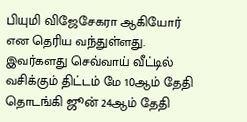பியுமி விஜேசேகரா ஆகியோர் என தெரிய வந்துள்ளது. இவர்களது செவ்வாய் வீட்டில் வசிக்கும் திட்டம் மே 10ஆம் தேதி தொடங்கி ஜூன் 24ஆம் தேதி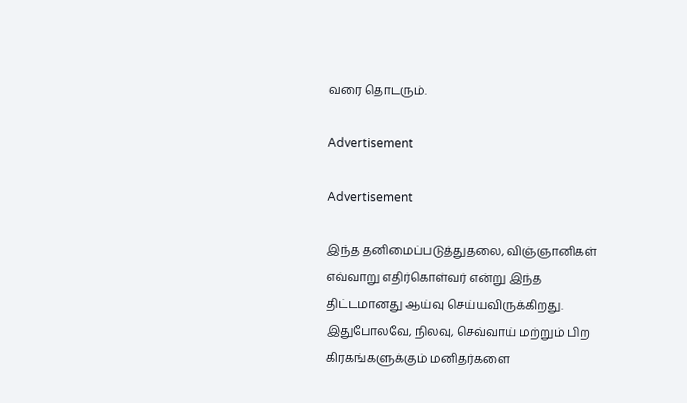வரை தொடரும்.

Advertisement

Advertisement

இந்த தனிமைப்படுத்துதலை, விஞ்ஞானிகள் எவ்வாறு எதிர்கொள்வர் என்று இந்த திட்டமானது ஆய்வு செய்யவிருக்கிறது. இதுபோலவே, நிலவு, செவ்வாய் மற்றும் பிற கிரகங்களுக்கும் மனிதர்களை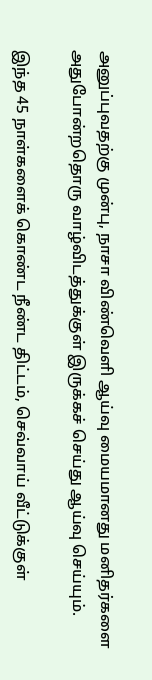அனுப்புவதற்கு முன்பு, நாசா விண்வெளி ஆய்வு மையமானது மனிதர்களை அதுபோன்றதொரு வாழ்விடத்துக்குள் இருக்கச் செய்து ஆய்வு செய்யும்.

இந்த 45 நாள்களைக் கொண்ட நீண்ட திட்டம், செவ்வாய் வீட்டுக்குள்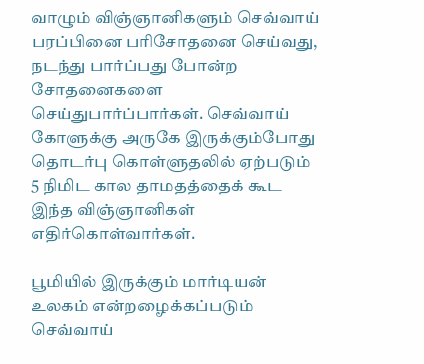வாழும் விஞ்ஞானிகளும் செவ்வாய் பரப்பினை பரிசோதனை செய்வது, நடந்து பார்ப்பது போன்ற சோதனைகளை செய்துபார்ப்பார்கள். செவ்வாய் கோளுக்கு அருகே இருக்கும்போது தொடர்பு கொள்ளுதலில் ஏற்படும் 5 நிமிட கால தாமதத்தைக் கூட இந்த விஞ்ஞானிகள் எதிர்கொள்வார்கள்.

பூமியில் இருக்கும் மார்டியன் உலகம் என்றழைக்கப்படும் செவ்வாய்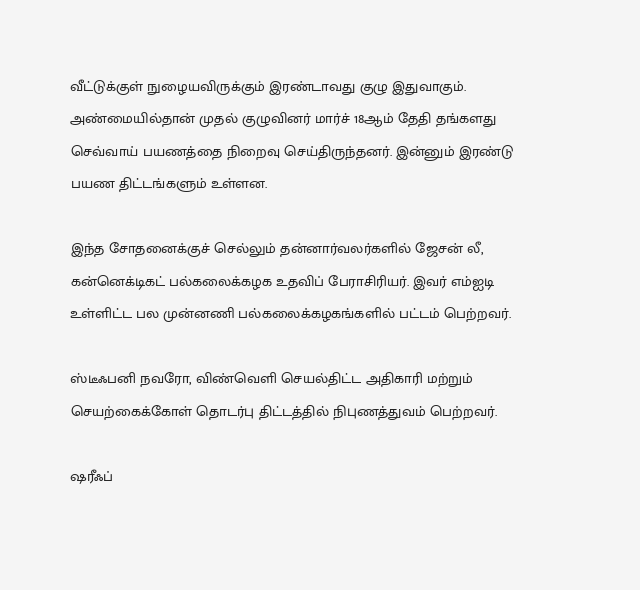வீட்டுக்குள் நுழையவிருக்கும் இரண்டாவது குழு இதுவாகும். அண்மையில்தான் முதல் குழுவினர் மார்ச் 18ஆம் தேதி தங்களது செவ்வாய் பயணத்தை நிறைவு செய்திருந்தனர். இன்னும் இரண்டு பயண திட்டங்களும் உள்ளன.

இந்த சோதனைக்குச் செல்லும் தன்னார்வலர்களில் ஜேசன் லீ, கன்னெக்டிகட் பல்கலைக்கழக உதவிப் பேராசிரியர். இவர் எம்ஐடி உள்ளிட்ட பல முன்னணி பல்கலைக்கழகங்களில் பட்டம் பெற்றவர்.

ஸ்டீஃபனி நவரோ, விண்வெளி செயல்திட்ட அதிகாரி மற்றும் செயற்கைக்கோள் தொடர்பு திட்டத்தில் நிபுணத்துவம் பெற்றவர்.

ஷரீஃப்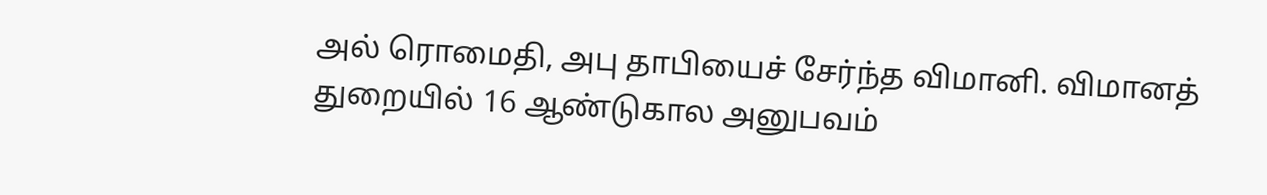அல் ரொமைதி, அபு தாபியைச் சேர்ந்த விமானி. விமானத் துறையில் 16 ஆண்டுகால அனுபவம்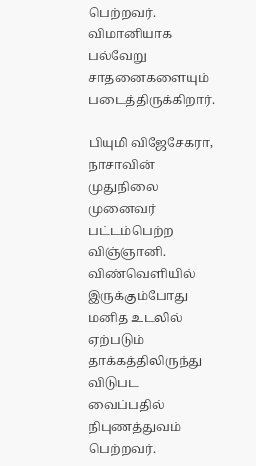பெற்றவர். விமானியாக பல்வேறு சாதனைகளையும் படைத்திருக்கிறார்.

பியுமி விஜேசேகரா, நாசாவின் முதுநிலை முனைவர் பட்டம்பெற்ற விஞ்ஞானி. விண்வெளியில் இருக்கும்போது மனித உடலில் ஏற்படும் தாக்கத்திலிருந்து விடுபட வைப்பதில் நிபுணத்துவம் பெற்றவர்.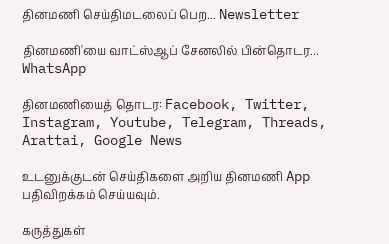தினமணி செய்திமடலைப் பெற... Newsletter

தினமணி'யை வாட்ஸ்ஆப் சேனலில் பின்தொடர... WhatsApp

தினமணியைத் தொடர: Facebook, Twitter, Instagram, Youtube, Telegram, Threads, Arattai, Google News

உடனுக்குடன் செய்திகளை அறிய தினமணி App பதிவிறக்கம் செய்யவும்.

கருத்துகள்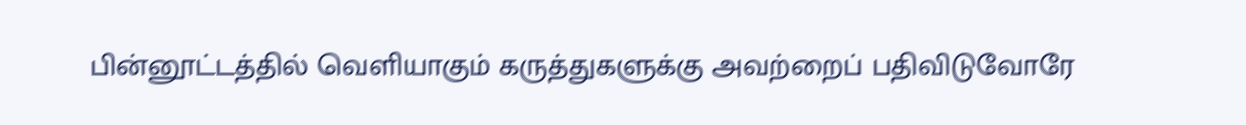பின்னூட்டத்தில் வெளியாகும் கருத்துகளுக்கு அவற்றைப் பதிவிடுவோரே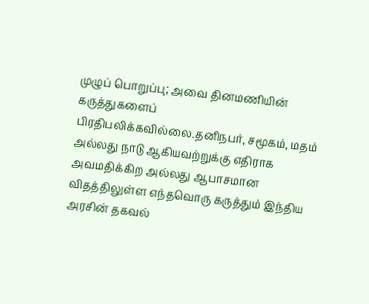முழுப் பொறுப்பு; அவை தினமணியின் கருத்துகளைப் பிரதிபலிக்கவில்லை.தனிநபர், சமூகம், மதம் அல்லது நாடு ஆகியவற்றுக்கு எதிராக அவமதிக்கிற அல்லது ஆபாசமான விதத்திலுள்ள எந்தவொரு கருத்தும் இந்திய அரசின் தகவல்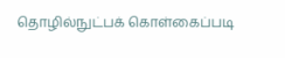தொழில்நுட்பக் கொள்கைப்படி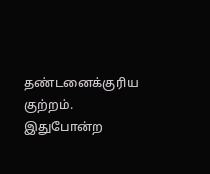தண்டனைக்குரிய குற்றம். இதுபோன்ற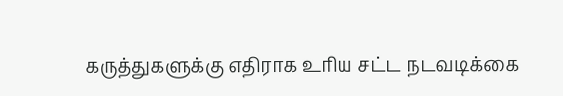கருத்துகளுக்கு எதிராக உரிய சட்ட நடவடிக்கை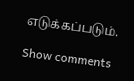எடுக்கப்படும்.

Show comments